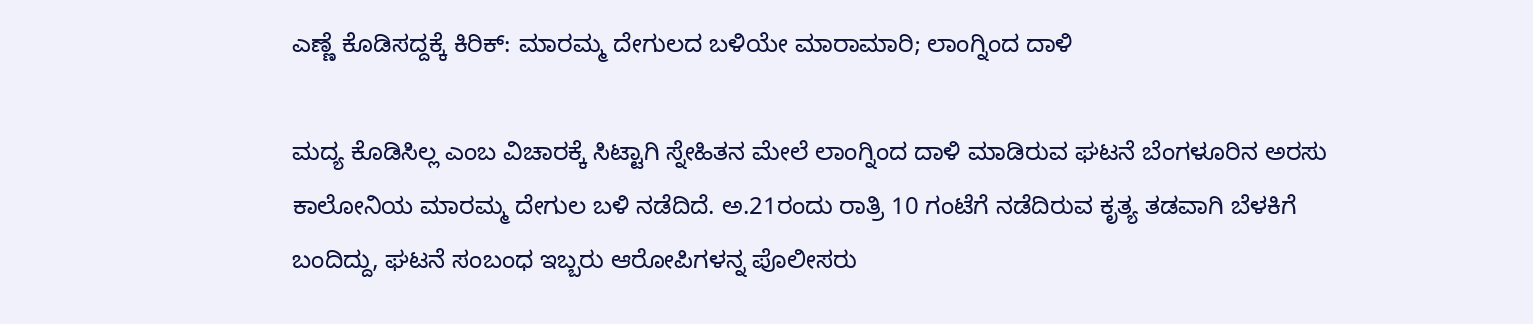ಎಣ್ಣೆ ಕೊಡಿಸದ್ದಕ್ಕೆ ಕಿರಿಕ್: ಮಾರಮ್ಮ ದೇಗುಲದ ಬಳಿಯೇ ಮಾರಾಮಾರಿ; ಲಾಂಗ್ನಿಂದ ದಾಳಿ

ಮದ್ಯ ಕೊಡಿಸಿಲ್ಲ ಎಂಬ ವಿಚಾರಕ್ಕೆ ಸಿಟ್ಟಾಗಿ ಸ್ನೇಹಿತನ ಮೇಲೆ ಲಾಂಗ್ನಿಂದ ದಾಳಿ ಮಾಡಿರುವ ಘಟನೆ ಬೆಂಗಳೂರಿನ ಅರಸು ಕಾಲೋನಿಯ ಮಾರಮ್ಮ ದೇಗುಲ ಬಳಿ ನಡೆದಿದೆ. ಅ.21ರಂದು ರಾತ್ರಿ 10 ಗಂಟೆಗೆ ನಡೆದಿರುವ ಕೃತ್ಯ ತಡವಾಗಿ ಬೆಳಕಿಗೆ ಬಂದಿದ್ದು, ಘಟನೆ ಸಂಬಂಧ ಇಬ್ಬರು ಆರೋಪಿಗಳನ್ನ ಪೊಲೀಸರು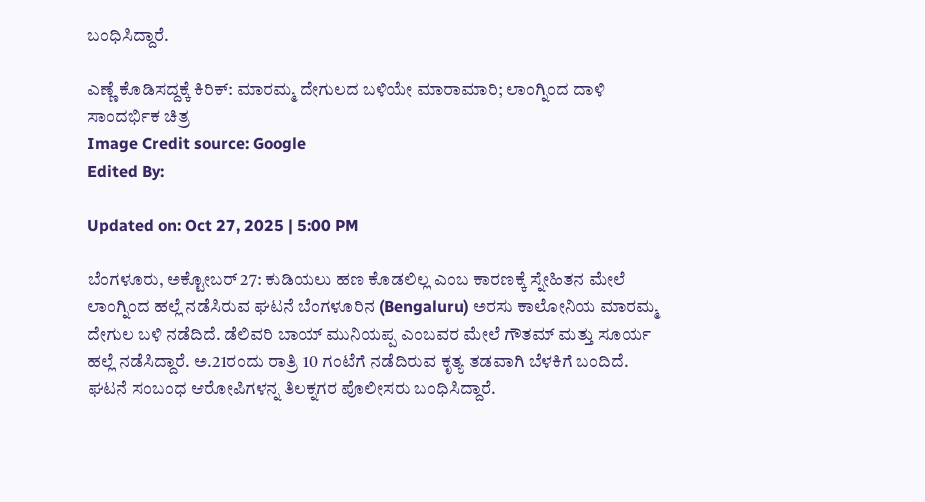ಬಂಧಿಸಿದ್ದಾರೆ.

ಎಣ್ಣೆ ಕೊಡಿಸದ್ದಕ್ಕೆ ಕಿರಿಕ್: ಮಾರಮ್ಮ ದೇಗುಲದ ಬಳಿಯೇ ಮಾರಾಮಾರಿ; ಲಾಂಗ್ನಿಂದ ದಾಳಿ
ಸಾಂದರ್ಭಿಕ ಚಿತ್ರ
Image Credit source: Google
Edited By:

Updated on: Oct 27, 2025 | 5:00 PM

ಬೆಂಗಳೂರು, ಅಕ್ಟೋಬರ್ 27: ಕುಡಿಯಲು ಹಣ ಕೊಡಲಿಲ್ಲ ಎಂಬ ಕಾರಣಕ್ಕೆ ಸ್ನೇಹಿತನ ಮೇಲೆ ಲಾಂಗ್ನಿಂದ ಹಲ್ಲೆ ನಡೆಸಿರುವ ಘಟನೆ ಬೆಂಗಳೂರಿನ (Bengaluru) ಅರಸು ಕಾಲೋನಿಯ ಮಾರಮ್ಮ ದೇಗುಲ ಬಳಿ ನಡೆದಿದೆ. ಡೆಲಿವರಿ ಬಾಯ್ ಮುನಿಯಪ್ಪ ಎಂಬವರ ಮೇಲೆ ಗೌತಮ್ ಮತ್ತು ಸೂರ್ಯ ಹಲ್ಲೆ ನಡೆಸಿದ್ದಾರೆ. ಅ.21ರಂದು ರಾತ್ರಿ 10 ಗಂಟೆಗೆ ನಡೆದಿರುವ ಕೃತ್ಯ ತಡವಾಗಿ ಬೆಳಕಿಗೆ ಬಂದಿದೆ. ಘಟನೆ ಸಂಬಂಧ ಆರೋಪಿಗಳನ್ನ ತಿಲಕ್ನಗರ ಪೊಲೀಸರು ಬಂಧಿಸಿದ್ದಾರೆ.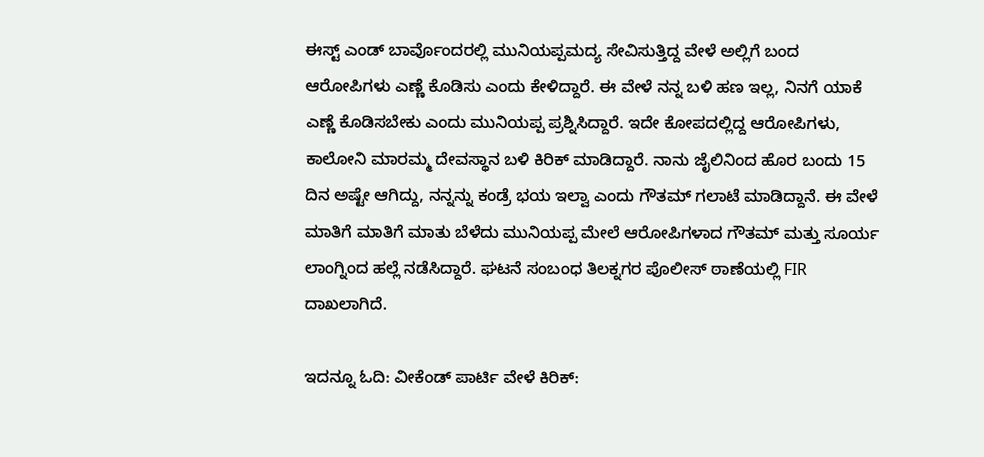ಈಸ್ಟ್ ಎಂಡ್ ಬಾರ್ವೊಂದರಲ್ಲಿ ಮುನಿಯಪ್ಪಮದ್ಯ ಸೇವಿಸುತ್ತಿದ್ದ ವೇಳೆ ಅಲ್ಲಿಗೆ ಬಂದ ಆರೋಪಿಗಳು ಎಣ್ಣೆ ಕೊಡಿಸು ಎಂದು ಕೇಳಿದ್ದಾರೆ. ಈ ವೇಳೆ ನನ್ನ ಬಳಿ ಹಣ ಇಲ್ಲ, ನಿನಗೆ ಯಾಕೆ ಎಣ್ಣೆ ಕೊಡಿಸಬೇಕು ಎಂದು ಮುನಿಯಪ್ಪ ಪ್ರಶ್ನಿಸಿದ್ದಾರೆ. ಇದೇ ಕೋಪದಲ್ಲಿದ್ದ ಆರೋಪಿಗಳು, ಕಾಲೋನಿ ಮಾರಮ್ಮ ದೇವಸ್ಥಾನ ಬಳಿ ಕಿರಿಕ್ ಮಾಡಿದ್ದಾರೆ. ನಾನು ಜೈಲಿನಿಂದ ಹೊರ ಬಂದು 15 ದಿನ ಅಷ್ಟೇ ಆಗಿದ್ದು, ನನ್ನನ್ನು ಕಂಡ್ರೆ ಭಯ ಇಲ್ವಾ ಎಂದು ಗೌತಮ್ ಗಲಾಟೆ ಮಾಡಿದ್ದಾನೆ. ಈ ವೇಳೆ ಮಾತಿಗೆ ಮಾತಿಗೆ ಮಾತು ಬೆಳೆದು ಮುನಿಯಪ್ಪ ಮೇಲೆ ಆರೋಪಿಗಳಾದ ಗೌತಮ್ ಮತ್ತು ಸೂರ್ಯ ಲಾಂಗ್ನಿಂದ ಹಲ್ಲೆ ನಡೆಸಿದ್ದಾರೆ. ಘಟನೆ ಸಂಬಂಧ ತಿಲಕ್ನಗರ ಪೊಲೀಸ್ ಠಾಣೆಯಲ್ಲಿ FIR ದಾಖಲಾಗಿದೆ.

ಇದನ್ನೂ ಓದಿ: ವೀಕೆಂಡ್ ಪಾರ್ಟಿ ವೇಳೆ ಕಿರಿಕ್: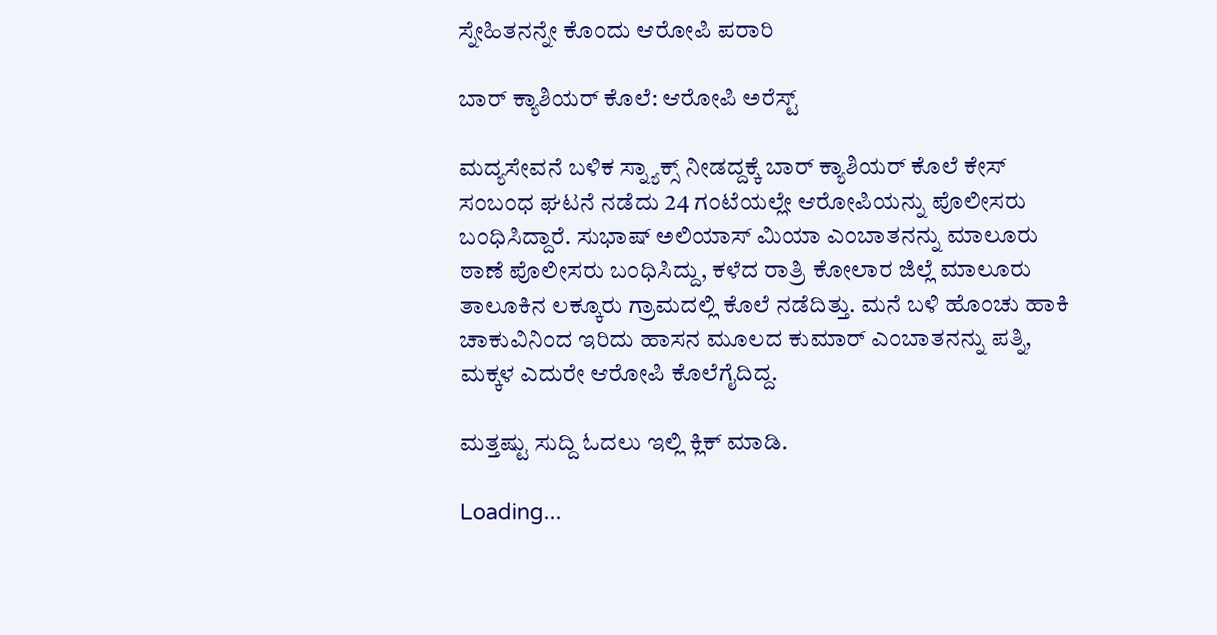ಸ್ನೇಹಿತನನ್ನೇ ಕೊಂದು ಆರೋಪಿ ಪರಾರಿ

ಬಾರ್ ಕ್ಯಾಶಿಯರ್ ಕೊಲೆ: ಆರೋಪಿ ಅರೆಸ್ಟ್

ಮದ್ಯಸೇವನೆ ಬಳಿಕ ಸ್ನ್ಯಾಕ್ಸ್‌ ನೀಡದ್ದಕ್ಕೆ ಬಾರ್ ಕ್ಯಾಶಿಯರ್ ಕೊಲೆ ಕೇಸ್ ಸಂಬಂಧ ಘಟನೆ ನಡೆದು 24 ಗಂಟೆಯಲ್ಲೇ ಆರೋಪಿಯನ್ನು ಪೊಲೀಸರು‌ ಬಂಧಿಸಿದ್ದಾರೆ. ಸುಭಾಷ್ ಅಲಿಯಾಸ್ ಮಿಯಾ ಎಂಬಾತನನ್ನು ಮಾಲೂರು ಠಾಣೆ ಪೊಲೀಸರು ಬಂಧಿಸಿದ್ದು, ಕಳೆದ ರಾತ್ರಿ ಕೋಲಾರ ಜಿಲ್ಲೆ ಮಾಲೂರು ತಾಲೂಕಿನ ಲಕ್ಕೂರು ಗ್ರಾಮದಲ್ಲಿ ಕೊಲೆ ನಡೆದಿತ್ತು. ಮನೆ ಬಳಿ ಹೊಂಚು ಹಾಕಿ ಚಾಕುವಿನಿಂದ ಇರಿದು ಹಾಸನ ಮೂಲದ ಕುಮಾರ್ ಎಂಬಾತನನ್ನು ಪತ್ನಿ, ಮಕ್ಕಳ ಎದುರೇ ಆರೋಪಿ ಕೊಲೆಗೈದಿದ್ದ.

ಮತ್ತಷ್ಟು ಸುದ್ದಿ ಓದಲು ಇಲ್ಲಿ ಕ್ಲಿಕ್ ಮಾಡಿ.

Loading...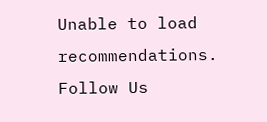Unable to load recommendations.
Follow Us